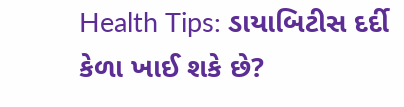Health Tips: ડાયાબિટીસ દર્દી કેળા ખાઈ શકે છે?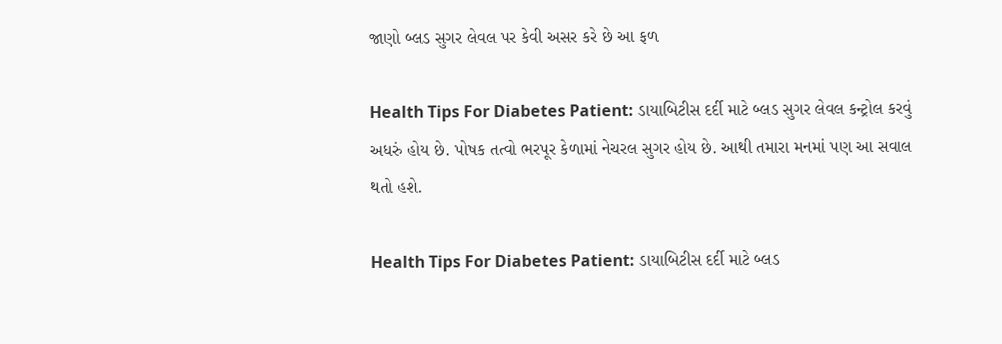જાણો બ્લડ સુગર લેવલ પર કેવી અસર કરે છે આ ફળ

Health Tips For Diabetes Patient: ડાયાબિટીસ દર્દી માટે બ્લડ સુગર લેવલ કન્ટ્રોલ કરવું અધરું હોય છે. પોષક તત્વો ભરપૂર કેળામાં નેચરલ સુગર હોય છે. આથી તમારા મનમાં પણ આ સવાલ થતો હશે.

Health Tips For Diabetes Patient: ડાયાબિટીસ દર્દી માટે બ્લડ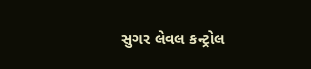સુગર લેવલ કન્ટ્રોલ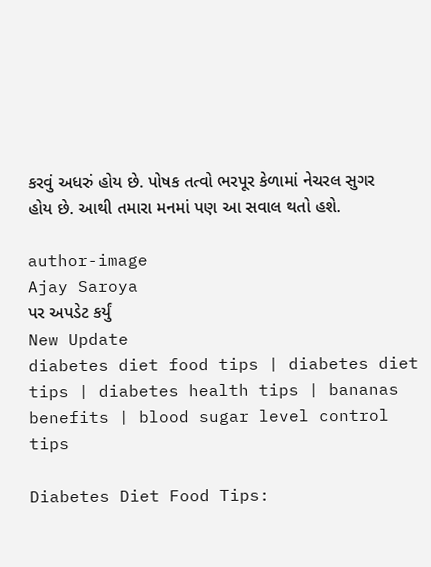કરવું અધરું હોય છે. પોષક તત્વો ભરપૂર કેળામાં નેચરલ સુગર હોય છે. આથી તમારા મનમાં પણ આ સવાલ થતો હશે.

author-image
Ajay Saroya
પર અપડેટ કર્યું
New Update
diabetes diet food tips | diabetes diet tips | diabetes health tips | bananas benefits | blood sugar level control tips

Diabetes Diet Food Tips: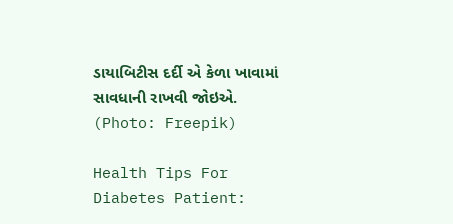ડાયાબિટીસ દર્દી એ કેળા ખાવામાં સાવધાની રાખવી જોઇએ. (Photo: Freepik)

Health Tips For Diabetes Patient: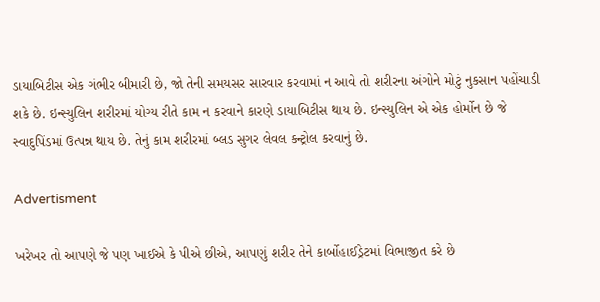ડાયાબિટીસ એક ગંભીર બીમારી છે, જો તેની સમયસર સારવાર કરવામાં ન આવે તો શરીરના અંગોને મોટું નુકસાન પહોંચાડી શકે છે. ઇન્સ્યુલિન શરીરમાં યોગ્ય રીતે કામ ન કરવાને કારણે ડાયાબિટીસ થાય છે. ઇન્સ્યુલિન એ એક હોર્મોન છે જે સ્વાદુપિંડમાં ઉત્પન્ન થાય છે. તેનું કામ શરીરમાં બ્લડ સુગર લેવલ કન્ટ્રોલ કરવાનું છે.

Advertisment

ખરેખર તો આપણે જે પણ ખાઈએ કે પીએ છીએ, આપણું શરીર તેને કાર્બોહાઈડ્રેટમાં વિભાજીત કરે છે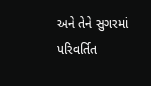અને તેને સુગરમાં પરિવર્તિત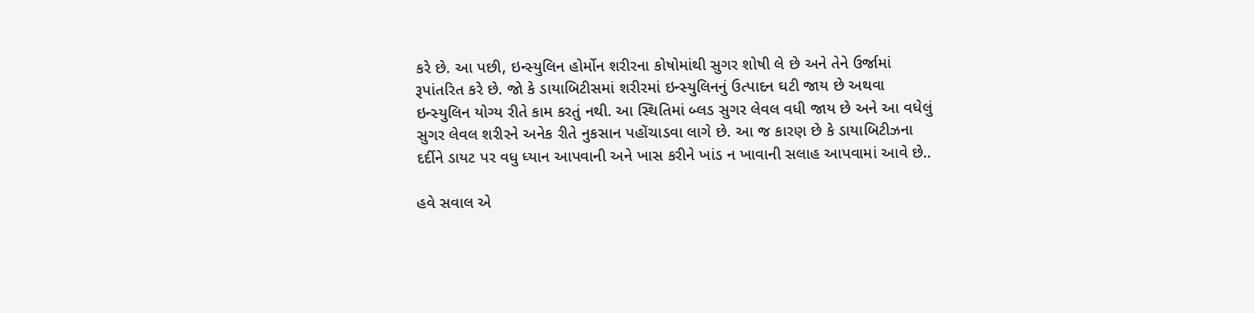કરે છે. આ પછી, ઇન્સ્યુલિન હોર્મોન શરીરના કોષોમાંથી સુગર શોષી લે છે અને તેને ઉર્જામાં રૂપાંતરિત કરે છે. જો કે ડાયાબિટીસમાં શરીરમાં ઇન્સ્યુલિનનું ઉત્પાદન ઘટી જાય છે અથવા ઇન્સ્યુલિન યોગ્ય રીતે કામ કરતું નથી. આ સ્થિતિમાં બ્લડ સુગર લેવલ વધી જાય છે અને આ વધેલું સુગર લેવલ શરીરને અનેક રીતે નુકસાન પહોંચાડવા લાગે છે. આ જ કારણ છે કે ડાયાબિટીઝના દર્દીને ડાયટ પર વધુ ધ્યાન આપવાની અને ખાસ કરીને ખાંડ ન ખાવાની સલાહ આપવામાં આવે છે..

હવે સવાલ એ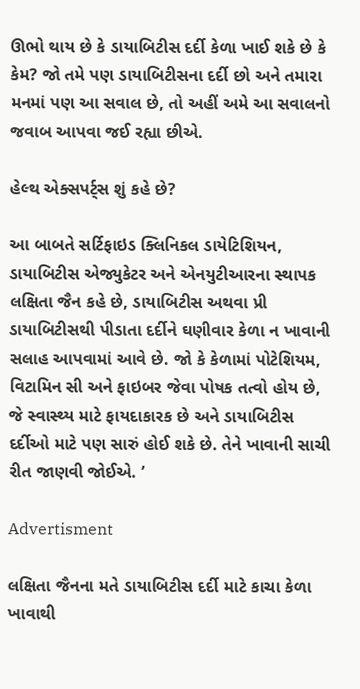ઊભો થાય છે કે ડાયાબિટીસ દર્દી કેળા ખાઈ શકે છે કે કેમ? જો તમે પણ ડાયાબિટીસના દર્દી છો અને તમારા મનમાં પણ આ સવાલ છે, તો અહીં અમે આ સવાલનો જવાબ આપવા જઈ રહ્યા છીએ.

હેલ્થ એક્સપર્ટ્સ શું કહે છે?

આ બાબતે સર્ટિફાઇડ ક્લિનિકલ ડાયેટિશિયન, ડાયાબિટીસ એજ્યુકેટર અને એનયુટીઆરના સ્થાપક લક્ષિતા જૈન કહે છે, ડાયાબિટીસ અથવા પ્રી ડાયાબિટીસથી પીડાતા દર્દીને ઘણીવાર કેળા ન ખાવાની સલાહ આપવામાં આવે છે. જો કે કેળામાં પોટેશિયમ, વિટામિન સી અને ફાઇબર જેવા પોષક તત્વો હોય છે, જે સ્વાસ્થ્ય માટે ફાયદાકારક છે અને ડાયાબિટીસ દર્દીઓ માટે પણ સારું હોઈ શકે છે. તેને ખાવાની સાચી રીત જાણવી જોઈએ. ’

Advertisment

લક્ષિતા જૈનના મતે ડાયાબિટીસ દર્દી માટે કાચા કેળા ખાવાથી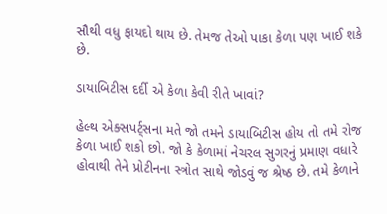સૌથી વધુ ફાયદો થાય છે. તેમજ તેઓ પાકા કેળા પણ ખાઈ શકે છે.

ડાયાબિટીસ દર્દી એ કેળા કેવી રીતે ખાવાં?

હેલ્થ એક્સપર્ટ્સના મતે જો તમને ડાયાબિટીસ હોય તો તમે રોજ કેળા ખાઈ શકો છો. જો કે કેળામાં નેચરલ સુગરનું પ્રમાણ વધારે હોવાથી તેને પ્રોટીનના સ્ત્રોત સાથે જોડવું જ શ્રેષ્ઠ છે. તમે કેળાને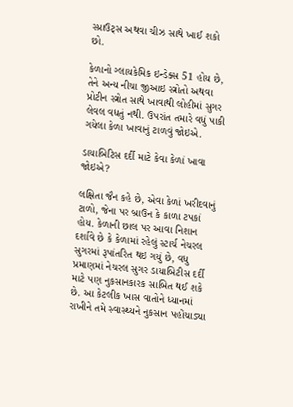સ્પ્રાઉટ્સ અથવા ચીઝ સાથે ખાઈ શકો છો.

કેળાનો ગ્લાયકેમિક ઇન્ડેક્સ 51 હોય છે, તેને અન્ય નીચા જીઆઇ સ્ત્રોતો અથવા પ્રોટીન સ્ત્રોત સાથે ખાવાથી લોહીમાં સુગર લેવલ વધતું નથી. ઉપરાંત તમારે વધું પાકી ગયેલા કેળા ખાવાનું ટાળવું જોઇએ.

ડાયાબિટિસ દર્દી માટે કેવા કેળાં ખાવા જોઇએ?

લક્ષિતા જૈન કહે છે, એવા કેળાં ખરીદવાનું ટાળો, જેના પર બ્રાઉન કે કાળા ટપકાં હોય. કેળાની છાલ પર આવા નિશાન દર્શાવે છે કે કેળામાં રહેલું સ્ટાર્ચ નેચરલ સુગરમાં રૂપાંતરિત થઇ ગયું છે, વધુ પ્રમાણમાં નેચરલ સુગર ડાયાબિટીસ દર્દી માટે પણ નુકસાનકારક સાબિત થઈ શકે છે. આ કેટલીક ખાસ વાતોને ધ્યાનમાં રાખીને તમે સ્વાસ્થ્યને નુકસાન પહોંચાડ્યા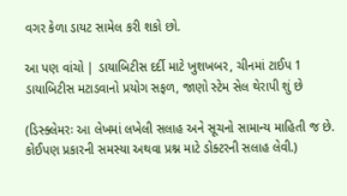વગર કેળા ડાયટ સામેલ કરી શકો છો.

આ પણ વાંચો | ડાયાબિટીસ દર્દી માટે ખુશખબર, ચીનમાં ટાઈપ 1 ડાયાબિટીસ મટાડવાનો પ્રયોગ સફળ, જાણો સ્ટેમ સેલ થેરાપી શું છે

(ડિસ્ક્લેમરઃ આ લેખમાં લખેલી સલાહ અને સૂચનો સામાન્ય માહિતી જ છે. કોઈપણ પ્રકારની સમસ્યા અથવા પ્રશ્ન માટે ડોક્ટરની સલાહ લેવી.)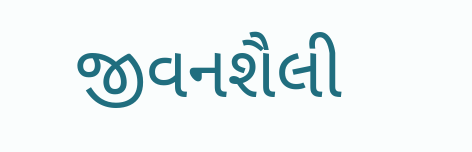જીવનશૈલી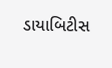ડાયાબિટીસ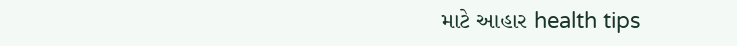માટે આહાર health tips